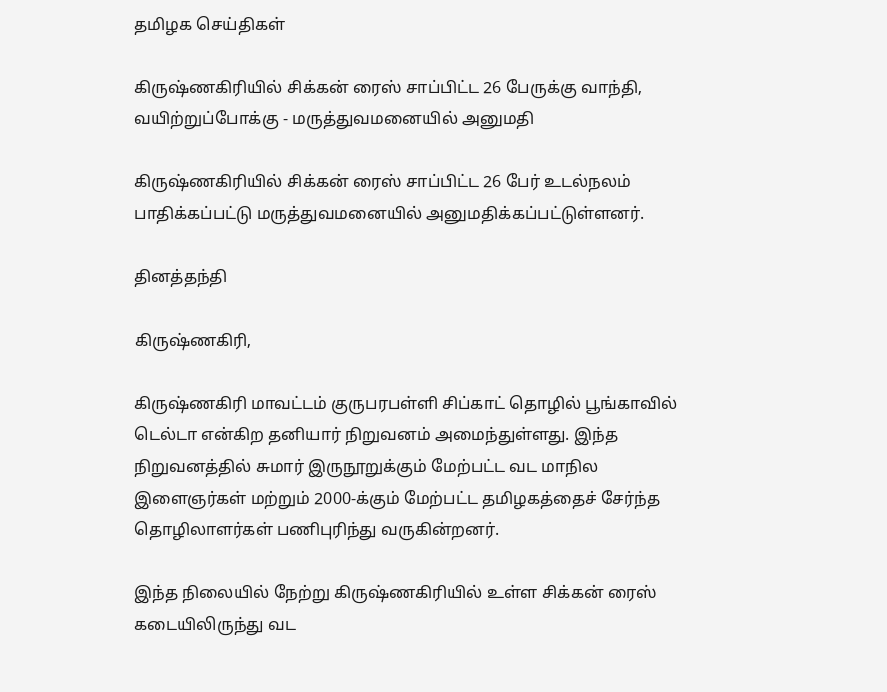தமிழக செய்திகள்

கிருஷ்ணகிரியில் சிக்கன் ரைஸ் சாப்பிட்ட 26 பேருக்கு வாந்தி, வயிற்றுப்போக்கு - மருத்துவமனையில் அனுமதி

கிருஷ்ணகிரியில் சிக்கன் ரைஸ் சாப்பிட்ட 26 பேர் உடல்நலம் பாதிக்கப்பட்டு மருத்துவமனையில் அனுமதிக்கப்பட்டுள்ளனர்.

தினத்தந்தி

கிருஷ்ணகிரி,

கிருஷ்ணகிரி மாவட்டம் குருபரபள்ளி சிப்காட் தொழில் பூங்காவில் டெல்டா என்கிற தனியார் நிறுவனம் அமைந்துள்ளது. இந்த நிறுவனத்தில் சுமார் இருநூறுக்கும் மேற்பட்ட வட மாநில இளைஞர்கள் மற்றும் 2000-க்கும் மேற்பட்ட தமிழகத்தைச் சேர்ந்த தொழிலாளர்கள் பணிபுரிந்து வருகின்றனர்.

இந்த நிலையில் நேற்று கிருஷ்ணகிரியில் உள்ள சிக்கன் ரைஸ் கடையிலிருந்து வட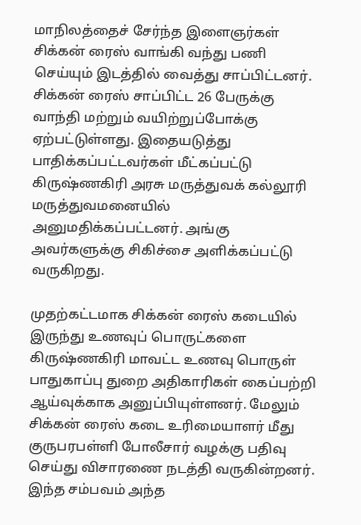மாநிலத்தைச் சேர்ந்த இளைஞர்கள் சிக்கன் ரைஸ் வாங்கி வந்து பணி செய்யும் இடத்தில் வைத்து சாப்பிட்டனர். சிக்கன் ரைஸ் சாப்பிட்ட 26 பேருக்கு வாந்தி மற்றும் வயிற்றுப்போக்கு ஏற்பட்டுள்ளது. இதையடுத்து பாதிக்கப்பட்டவர்கள் மீட்கப்பட்டு கிருஷ்ணகிரி அரசு மருத்துவக் கல்லூரி மருத்துவமனையில் அனுமதிக்கப்பட்டனர். அங்கு அவர்களுக்கு சிகிச்சை அளிக்கப்பட்டு வருகிறது.

முதற்கட்டமாக சிக்கன் ரைஸ் கடையில் இருந்து உணவுப் பொருட்களை கிருஷ்ணகிரி மாவட்ட உணவு பொருள் பாதுகாப்பு துறை அதிகாரிகள் கைப்பற்றி ஆய்வுக்காக அனுப்பியுள்ளனர். மேலும் சிக்கன் ரைஸ் கடை உரிமையாளர் மீது குருபரபள்ளி போலீசார் வழக்கு பதிவு செய்து விசாரணை நடத்தி வருகின்றனர். இந்த சம்பவம் அந்த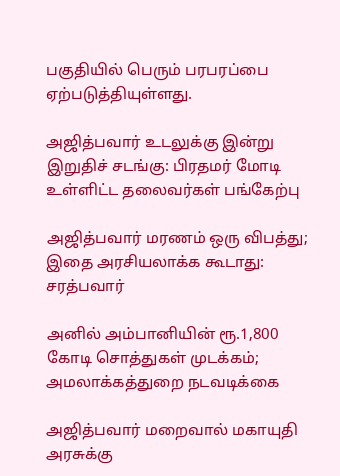பகுதியில் பெரும் பரபரப்பை ஏற்படுத்தியுள்ளது.

அஜித்பவார் உடலுக்கு இன்று இறுதிச் சடங்கு: பிரதமர் மோடி உள்ளிட்ட தலைவர்கள் பங்கேற்பு

அஜித்பவார் மரணம் ஒரு விபத்து; இதை அரசியலாக்க கூடாது: சரத்பவார்

அனில் அம்பானியின் ரூ.1,800 கோடி சொத்துகள் முடக்கம்; அமலாக்கத்துறை நடவடிக்கை

அஜித்பவார் மறைவால் மகாயுதி அரசுக்கு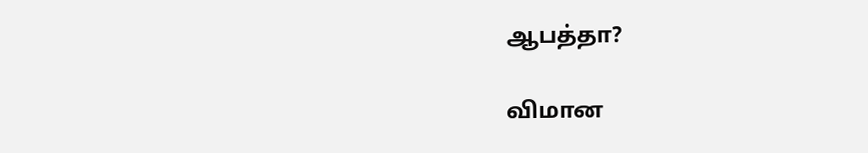ஆபத்தா?

விமான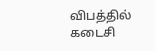விபத்தில் கடைசி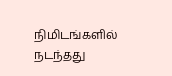நிமிடங்களில் நடந்தது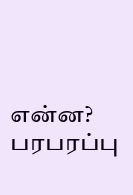என்ன? பரபரப்பு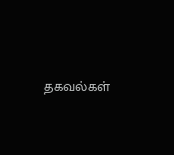தகவல்கள்